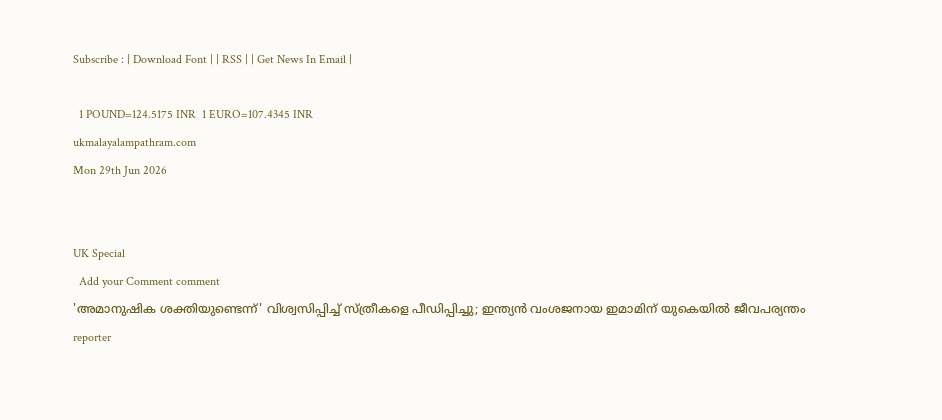Subscribe : | Download Font | | RSS | | Get News In Email |

  1 POUND=124.5175 INR  1 EURO=107.4345 INR
ukmalayalampathram.com
Mon 29th Jun 2026


UK Special
  Add your Comment comment
'അമാനുഷിക ശക്തിയുണ്ടെന്ന്' വിശ്വസിപ്പിച്ച് സ്ത്രീകളെ പീഡിപ്പിച്ചു; ഇന്ത്യന്‍ വംശജനായ ഇമാമിന് യുകെയില്‍ ജീവപര്യന്തം
reporter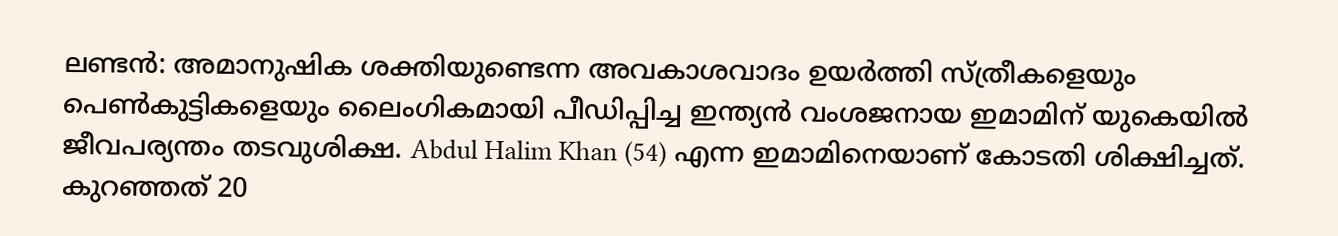ലണ്ടന്‍: അമാനുഷിക ശക്തിയുണ്ടെന്ന അവകാശവാദം ഉയര്‍ത്തി സ്ത്രീകളെയും പെണ്‍കുട്ടികളെയും ലൈംഗികമായി പീഡിപ്പിച്ച ഇന്ത്യന്‍ വംശജനായ ഇമാമിന് യുകെയില്‍ ജീവപര്യന്തം തടവുശിക്ഷ. Abdul Halim Khan (54) എന്ന ഇമാമിനെയാണ് കോടതി ശിക്ഷിച്ചത്. കുറഞ്ഞത് 20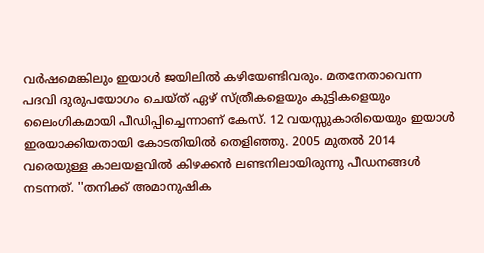വര്‍ഷമെങ്കിലും ഇയാള്‍ ജയിലില്‍ കഴിയേണ്ടിവരും. മതനേതാവെന്ന പദവി ദുരുപയോഗം ചെയ്ത് ഏഴ് സ്ത്രീകളെയും കുട്ടികളെയും ലൈംഗികമായി പീഡിപ്പിച്ചെന്നാണ് കേസ്. 12 വയസ്സുകാരിയെയും ഇയാള്‍ ഇരയാക്കിയതായി കോടതിയില്‍ തെളിഞ്ഞു. 2005 മുതല്‍ 2014 വരെയുള്ള കാലയളവില്‍ കിഴക്കന്‍ ലണ്ടനിലായിരുന്നു പീഡനങ്ങള്‍ നടന്നത്. ''തനിക്ക് അമാനുഷിക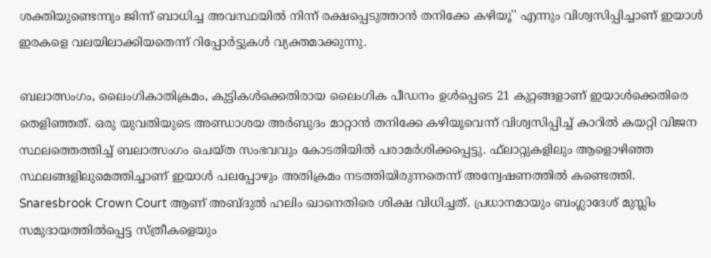ശക്തിയുണ്ടെന്നും ജിന്ന് ബാധിച്ച അവസ്ഥയില്‍ നിന്ന് രക്ഷപ്പെടുത്താന്‍ തനിക്കേ കഴിയൂ'' എന്നും വിശ്വസിപ്പിച്ചാണ് ഇയാള്‍ ഇരകളെ വലയിലാക്കിയതെന്ന് റിപ്പോര്‍ട്ടുകള്‍ വ്യക്തമാക്കുന്നു.

ബലാത്സംഗം, ലൈംഗികാതിക്രമം, കുട്ടികള്‍ക്കെതിരായ ലൈംഗിക പീഡനം ഉള്‍പ്പെടെ 21 കുറ്റങ്ങളാണ് ഇയാള്‍ക്കെതിരെ തെളിഞ്ഞത്. ഒരു യുവതിയുടെ അണ്ഡാശയ അര്‍ബുദം മാറ്റാന്‍ തനിക്കേ കഴിയൂവെന്ന് വിശ്വസിപ്പിച്ച് കാറില്‍ കയറ്റി വിജന സ്ഥലത്തെത്തിച്ച് ബലാത്സംഗം ചെയ്ത സംഭവവും കോടതിയില്‍ പരാമര്‍ശിക്കപ്പെട്ടു. ഫ്‌ലാറ്റുകളിലും ആളൊഴിഞ്ഞ സ്ഥലങ്ങളിലുമെത്തിച്ചാണ് ഇയാള്‍ പലപ്പോഴും അതിക്രമം നടത്തിയിരുന്നതെന്ന് അന്വേഷണത്തില്‍ കണ്ടെത്തി. Snaresbrook Crown Court ആണ് അബ്ദുല്‍ ഹലിം ഖാനെതിരെ ശിക്ഷ വിധിച്ചത്. പ്രധാനമായും ബംഗ്ലാദേശ് മുസ്ലിം സമുദായത്തില്‍പ്പെട്ട സ്ത്രീകളെയും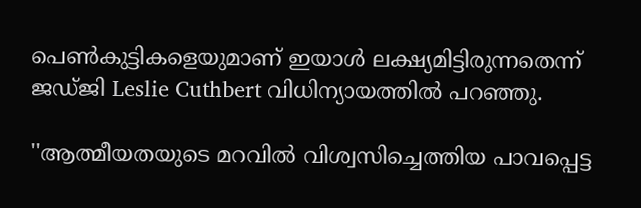പെണ്‍കുട്ടികളെയുമാണ് ഇയാള്‍ ലക്ഷ്യമിട്ടിരുന്നതെന്ന് ജഡ്ജി Leslie Cuthbert വിധിന്യായത്തില്‍ പറഞ്ഞു.

''ആത്മീയതയുടെ മറവില്‍ വിശ്വസിച്ചെത്തിയ പാവപ്പെട്ട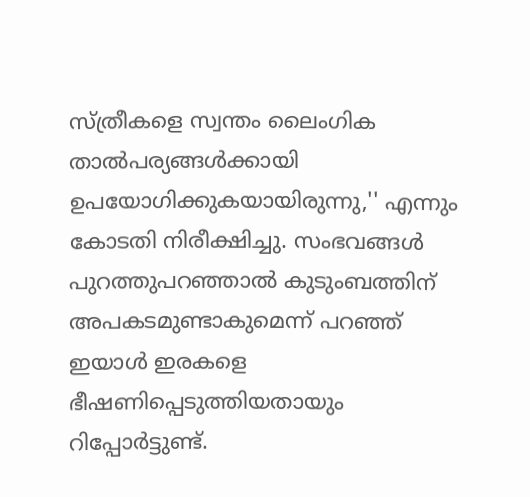സ്ത്രീകളെ സ്വന്തം ലൈംഗിക താല്‍പര്യങ്ങള്‍ക്കായി ഉപയോഗിക്കുകയായിരുന്നു,'' എന്നും കോടതി നിരീക്ഷിച്ചു. സംഭവങ്ങള്‍ പുറത്തുപറഞ്ഞാല്‍ കുടുംബത്തിന് അപകടമുണ്ടാകുമെന്ന് പറഞ്ഞ് ഇയാള്‍ ഇരകളെ ഭീഷണിപ്പെടുത്തിയതായും റിപ്പോര്‍ട്ടുണ്ട്.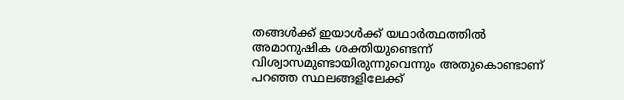തങ്ങള്‍ക്ക് ഇയാള്‍ക്ക് യഥാര്‍ത്ഥത്തില്‍ അമാനുഷിക ശക്തിയുണ്ടെന്ന് വിശ്വാസമുണ്ടായിരുന്നുവെന്നും അതുകൊണ്ടാണ് പറഞ്ഞ സ്ഥലങ്ങളിലേക്ക്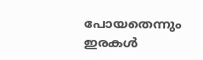പോയതെന്നും ഇരകള്‍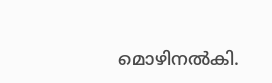മൊഴിനല്‍കി.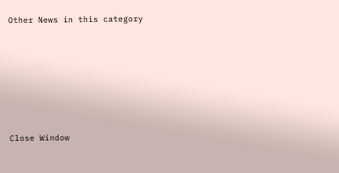Other News in this category








Close Window